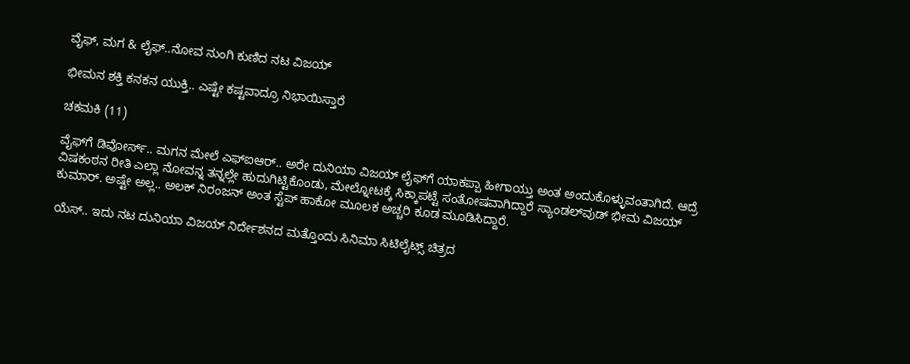ವೈಫ್, ಮಗ & ಲೈಫ್..ನೋವ ನುಂಗಿ ಕುಣಿದ ನಟ ವಿಜಯ್

ಭೀಮನ ಶಕ್ತಿ ಕನಕನ ಯುಕ್ತಿ.. ಎಷ್ಟೇ ಕಷ್ಟವಾದ್ರೂ ನಿಭಾಯಿಸ್ತಾರೆ

ಚಕಮಕಿ (11)

ವೈಫ್‌ಗೆ ಡಿವೋರ್ಸ್.. ಮಗನ ಮೇಲೆ ಎಫ್‌ಐಆರ್.. ಅರೇ ದುನಿಯಾ ವಿಜಯ್ ಲೈಫ್‌ಗೆ ಯಾಕಪ್ಪಾ ಹೀಗಾಯ್ತು ಅಂತ ಅಂದುಕೊಳ್ಳುವಂತಾಗಿದೆ. ಆದ್ರೆ ವಿಷಕಂಠನ ರೀತಿ ಎಲ್ಲಾ ನೋವನ್ನ ತನ್ನಲ್ಲೇ ಹುದುಗಿಟ್ಟಿಕೊಂಡು, ಮೇಲ್ನೋಟಕ್ಕೆ ಸಿಕ್ಕಾಪಟ್ಟೆ ಸಂತೋಷವಾಗಿದ್ದಾರೆ ಸ್ಯಾಂಡಲ್‌ವುಡ್ ಭೀಮ ವಿಜಯ್ ಕುಮಾರ್. ಅಷ್ಟೇ ಅಲ್ಲ.. ಅಲಕ್ ನಿರಂಜನ್ ಅಂತ ಸ್ಟೆಪ್ ಹಾಕೋ ಮೂಲಕ ಅಚ್ಚರಿ ಕೂಡ ಮೂಡಿಸಿದ್ದಾರೆ.

ಯೆಸ್.. ಇದು ನಟ ದುನಿಯಾ ವಿಜಯ್ ನಿರ್ದೇಶನದ ಮತ್ತೊಂದು ಸಿನಿಮಾ ಸಿಟಿಲೈಟ್ಸ್ ಚಿತ್ರದ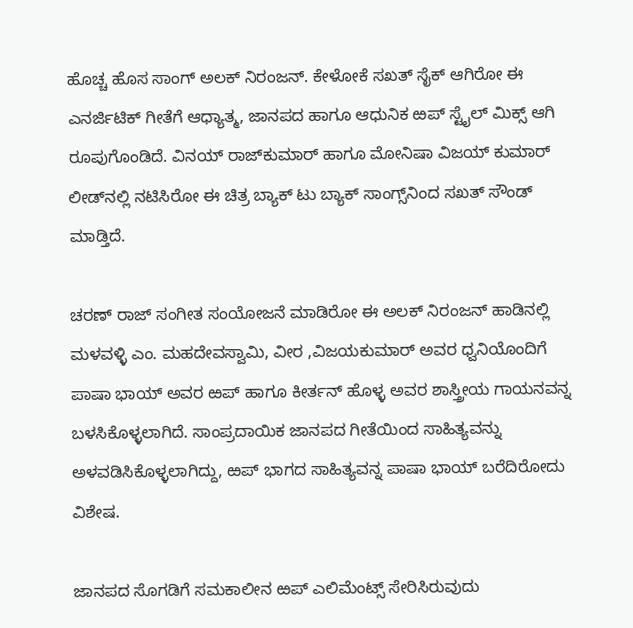ಹೊಚ್ಚ ಹೊಸ ಸಾಂಗ್ ಅಲಕ್ ನಿರಂಜನ್. ಕೇಳೋಕೆ ಸಖತ್ ಸೈಕ್ ಆಗಿರೋ ಈ  ಎನರ್ಜಿಟಿಕ್ ಗೀತೆಗೆ ಆಧ್ಯಾತ್ಮ, ಜಾನಪದ ಹಾಗೂ ಆಧುನಿಕ ಱಪ್ ಸ್ಟೈಲ್‌ ಮಿಕ್ಸ್ ಆಗಿ ರೂಪುಗೊಂಡಿದೆ. ವಿನಯ್ ರಾಜ್‌‌ಕುಮಾರ್ ಹಾಗೂ ಮೋನಿಷಾ ವಿಜಯ್ ಕುಮಾರ್ ಲೀಡ್‌‌ನಲ್ಲಿ ನಟಿಸಿರೋ ಈ ಚಿತ್ರ ಬ್ಯಾಕ್ ಟು ಬ್ಯಾಕ್ ಸಾಂಗ್ಸ್‌ನಿಂದ ಸಖತ್ ಸೌಂಡ್ ಮಾಡ್ತಿದೆ.

ಚರಣ್ ರಾಜ್ ಸಂಗೀತ ಸಂಯೋಜನೆ ಮಾಡಿರೋ ಈ ಅಲಕ್ ನಿರಂಜನ್ ಹಾಡಿನಲ್ಲಿ ಮಳವಳ್ಳಿ ಎಂ. ಮಹದೇವಸ್ವಾಮಿ, ವೀರ ,ವಿಜಯಕುಮಾರ್ ಅವರ ಧ್ವನಿಯೊಂದಿಗೆ ಪಾಷಾ ಭಾಯ್ ಅವರ ಱಪ್ ಹಾಗೂ ಕೀರ್ತನ್ ಹೊಳ್ಳ ಅವರ ಶಾಸ್ತ್ರೀಯ ಗಾಯನವನ್ನ ಬಳಸಿಕೊಳ್ಳಲಾಗಿದೆ. ಸಾಂಪ್ರದಾಯಿಕ ಜಾನಪದ ಗೀತೆಯಿಂದ ಸಾಹಿತ್ಯವನ್ನು ಅಳವಡಿಸಿಕೊಳ್ಳಲಾಗಿದ್ದು, ಱಪ್ ಭಾಗದ ಸಾಹಿತ್ಯವನ್ನ ಪಾಷಾ ಭಾಯ್ ಬರೆದಿರೋದು ವಿಶೇಷ.

ಜಾನಪದ ಸೊಗಡಿಗೆ ಸಮಕಾಲೀನ ಱಪ್ ಎಲಿಮೆಂಟ್ಸ್ ಸೇರಿಸಿರುವುದು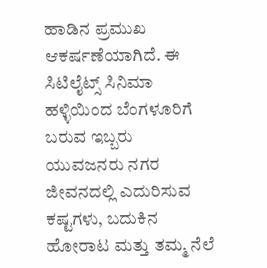ಹಾಡಿನ ಪ್ರಮುಖ ಆಕರ್ಷಣೆಯಾಗಿದೆ. ಈ ಸಿಟಿಲೈಟ್ಸ್ ಸಿನಿಮಾ ಹಳ್ಳಿಯಿಂದ ಬೆಂಗಳೂರಿಗೆ ಬರುವ ಇಬ್ಬರು ಯುವಜನರು ನಗರ ಜೀವನದಲ್ಲಿ ಎದುರಿಸುವ ಕಷ್ಟಗಳು, ಬದುಕಿನ ಹೋರಾಟ ಮತ್ತು ತಮ್ಮ ನೆಲೆ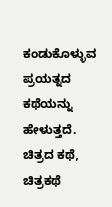ಕಂಡುಕೊಳ್ಳುವ ಪ್ರಯತ್ನದ ಕಥೆಯನ್ನು ಹೇಳುತ್ತದೆ. ಚಿತ್ರದ ಕಥೆ, ಚಿತ್ರಕಥೆ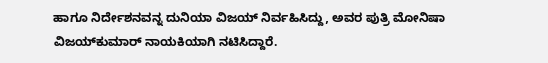ಹಾಗೂ ನಿರ್ದೇಶನವನ್ನ ದುನಿಯಾ ವಿಜಯ್ ನಿರ್ವಹಿಸಿದ್ದು, ಅವರ ಪುತ್ರಿ ಮೋನಿಷಾ ವಿಜಯ್‌ಕುಮಾರ್ ನಾಯಕಿಯಾಗಿ ನಟಿಸಿದ್ದಾರೆ.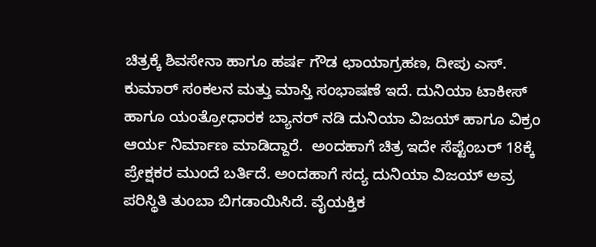ಚಿತ್ರಕ್ಕೆ ಶಿವಸೇನಾ ಹಾಗೂ ಹರ್ಷ ಗೌಡ ಛಾಯಾಗ್ರಹಣ, ದೀಪು ಎಸ್. ಕುಮಾರ್ ಸಂಕಲನ ಮತ್ತು ಮಾಸ್ತಿ ಸಂಭಾಷಣೆ ಇದೆ. ದುನಿಯಾ ಟಾಕೀಸ್ ಹಾಗೂ ಯಂತ್ರೋಧಾರಕ ಬ್ಯಾನರ್ ನಡಿ ದುನಿಯಾ ವಿಜಯ್ ಹಾಗೂ ವಿಕ್ರಂ ಆರ್ಯ ನಿರ್ಮಾಣ ಮಾಡಿದ್ದಾರೆ.  ಅಂದಹಾಗೆ ಚಿತ್ರ ಇದೇ ಸೆಪ್ಟೆಂಬರ್ 18ಕ್ಕೆ ಪ್ರೇಕ್ಷಕರ ಮುಂದೆ ಬರ್ತಿದೆ. ಅಂದಹಾಗೆ ಸದ್ಯ ದುನಿಯಾ ವಿಜಯ್ ಅವ್ರ ಪರಿಸ್ಥಿತಿ ತುಂಬಾ ಬಿಗಡಾಯಿಸಿದೆ. ವೈಯಕ್ತಿಕ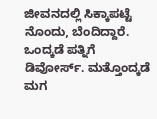ಜೀವನದಲ್ಲಿ ಸಿಕ್ಕಾಪಟ್ಟೆ ನೊಂದು, ಬೆಂದಿದ್ದಾರೆ. ಒಂದ್ಕಡೆ ಪತ್ನಿಗೆ ಡಿವೋರ್ಸ್. ಮತ್ತೊಂದ್ಕಡೆ ಮಗ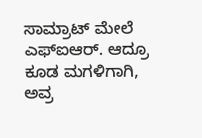ಸಾಮ್ರಾಟ್ ಮೇಲೆ ಎಫ್‌ಐಆರ್. ಆದ್ರೂ ಕೂಡ ಮಗಳಿಗಾಗಿ, ಅವ್ರ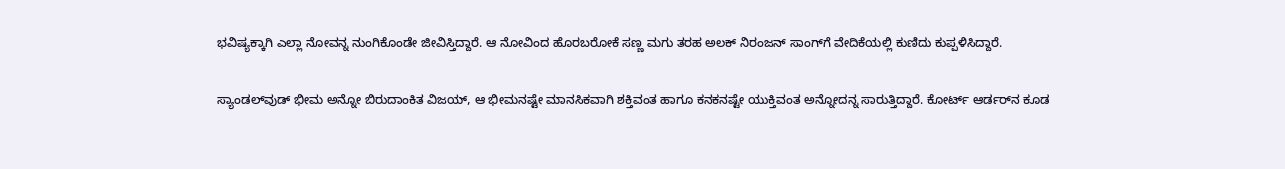ಭವಿಷ್ಯಕ್ಕಾಗಿ ಎಲ್ಲಾ ನೋವನ್ನ ನುಂಗಿಕೊಂಡೇ ಜೀವಿಸ್ತಿದ್ದಾರೆ. ಆ ನೋವಿಂದ ಹೊರಬರೋಕೆ ಸಣ್ಣ ಮಗು ತರಹ ಅಲಕ್ ನಿರಂಜನ್ ಸಾಂಗ್‌ಗೆ ವೇದಿಕೆಯಲ್ಲಿ ಕುಣಿದು ಕುಪ್ಪಳಿಸಿದ್ದಾರೆ.

ಸ್ಯಾಂಡಲ್‌ವುಡ್ ಭೀಮ ಅನ್ನೋ ಬಿರುದಾಂಕಿತ ವಿಜಯ್, ಆ ಭೀಮನಷ್ಟೇ ಮಾನಸಿಕವಾಗಿ ಶಕ್ತಿವಂತ ಹಾಗೂ ಕನಕನಷ್ಟೇ ಯುಕ್ತಿವಂತ ಅನ್ನೋದನ್ನ ಸಾರುತ್ತಿದ್ದಾರೆ. ಕೋರ್ಟ್ ಆರ್ಡರ್‌ನ ಕೂಡ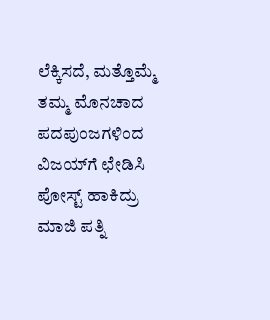ಲೆಕ್ಕಿಸದೆ, ಮತ್ತೊಮ್ಮೆ ತಮ್ಮ ಮೊನಚಾದ ಪದಪುಂಜಗಳಿಂದ ವಿಜಯ್‌‌‌ಗೆ ಛೇಡಿಸಿ ಪೋಸ್ಟ್ ಹಾಕಿದ್ರು ಮಾಜಿ ಪತ್ನಿ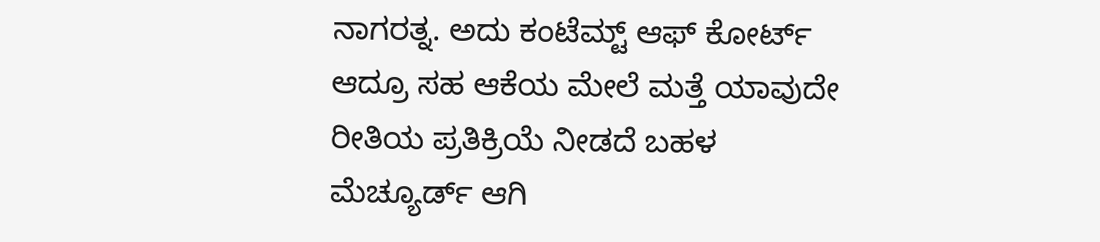ನಾಗರತ್ನ. ಅದು ಕಂಟೆಮ್ಟ್ ಆಫ್ ಕೋರ್ಟ್ ಆದ್ರೂ ಸಹ ಆಕೆಯ ಮೇಲೆ ಮತ್ತೆ ಯಾವುದೇ ರೀತಿಯ ಪ್ರತಿಕ್ರಿಯೆ ನೀಡದೆ ಬಹಳ ಮೆಚ್ಯೂರ್ಡ್ ಆಗಿ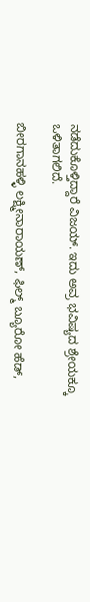ನಡೆದುಕೊಳ್ತಿದ್ದಾರೆ ವಿಜಯ್. ಇದು ಅವ್ರ ಭವಿಷ್ಯದ ಶ್ರೇಯಕ್ಕೂ ಒಳಿತಾಗಲಿದೆ.

ಬೀರಗಾನಹಳ್ಳಿ ಲಕ್ಷ್ಮೀನಾರಾಯಣ್, ಫಿಲ್ಮ್ ಬ್ಯೂರೋ ಹೆಡ್,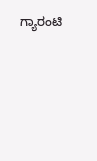ಗ್ಯಾರಂಟಿ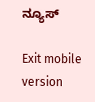ನ್ಯೂಸ್

Exit mobile version